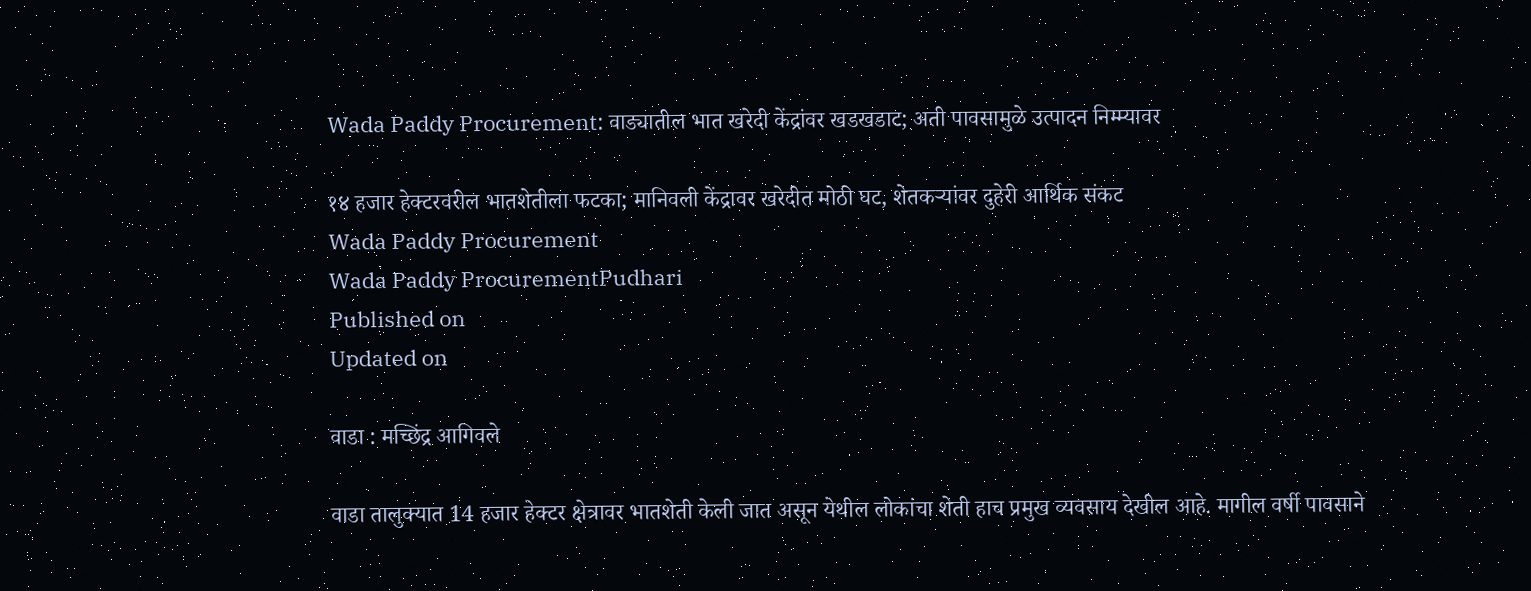Wada Paddy Procurement: वाड्यातील भात खरेदी केंद्रांवर खडखडाट; अती पावसामुळे उत्पादन निम्म्यावर

१४ हजार हेक्टरवरील भातशेतीला फटका; मानिवली केंद्रावर खरेदीत मोठी घट, शेतकऱ्यांवर दुहेरी आर्थिक संकट
Wada Paddy Procurement
Wada Paddy ProcurementPudhari
Published on
Updated on

वाडा : मच्छिंद्र आगिवले

वाडा तालुक्यात 14 हजार हेक्टर क्षेत्रावर भातशेती केली जात असून येथील लोकांचा शेती हाच प्रमुख व्यवसाय देखील आहे. मागील वर्षी पावसाने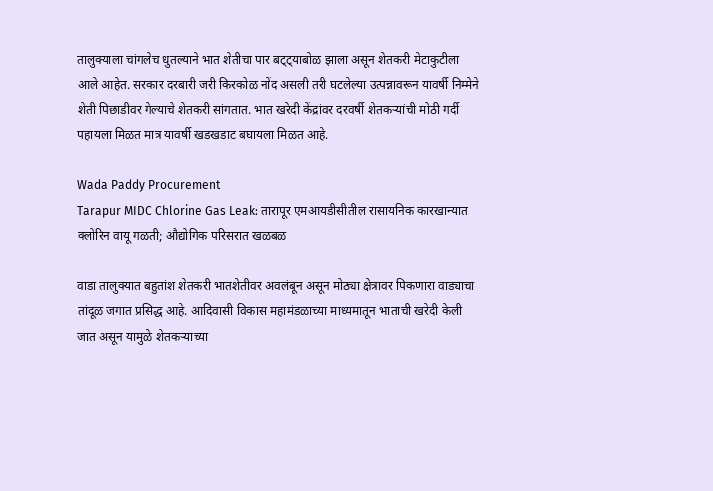तालुक्याला चांगलेच धुतल्याने भात शेतीचा पार बट्ट्याबोळ झाला असून शेतकरी मेटाकुटीला आले आहेत. सरकार दरबारी जरी किरकोळ नोंद असली तरी घटलेल्या उत्पन्नावरून यावर्षी निम्मेने शेती पिछाडीवर गेल्याचे शेतकरी सांगतात. भात खरेदी केंद्रांवर दरवर्षी शेतकऱ्यांची मोठी गर्दी पहायला मिळत मात्र यावर्षी खडखडाट बघायला मिळत आहे.

Wada Paddy Procurement
Tarapur MIDC Chlorine Gas Leak: तारापूर एमआयडीसीतील रासायनिक कारखान्यात क्लोरिन वायू गळती; औद्योगिक परिसरात खळबळ

वाडा तालुक्यात बहुतांश शेतकरी भातशेतीवर अवलंबून असून मोठ्या क्षेत्रावर पिकणारा वाड्याचा तांदूळ जगात प्रसिद्ध आहे. आदिवासी विकास महामंडळाच्या माध्यमातून भाताची खरेदी केली जात असून यामुळे शेतकऱ्याच्या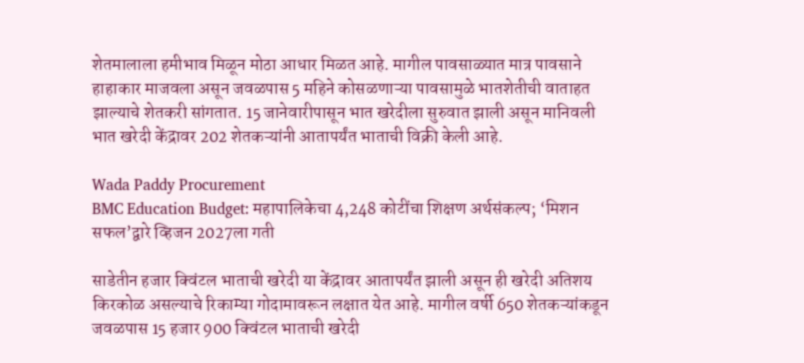शेतमालाला हमीभाव मिळून मोठा आधार मिळत आहे. मागील पावसाळ्यात मात्र पावसाने हाहाकार माजवला असून जवळपास 5 महिने कोसळणाऱ्या पावसामुळे भातशेतीची वाताहत झाल्याचे शेतकरी सांगतात. 15 जानेवारीपासून भात खरेदीला सुरुवात झाली असून मानिवली भात खरेदी केंद्रावर 202 शेतकऱ्यांनी आतापर्यंत भाताची विक्री केली आहे.

Wada Paddy Procurement
BMC Education Budget: महापालिकेचा 4,248 कोटींचा शिक्षण अर्थसंकल्प; ‘मिशन सफल’द्वारे व्हिजन 2027ला गती

साडेतीन हजार क्विंटल भाताची खरेदी या केंद्रावर आतापर्यंत झाली असून ही खरेदी अतिशय किरकोळ असल्याचे रिकाम्या गोदामावरून लक्षात येत आहे. मागील वर्षी 650 शेतकऱ्यांकडून जवळपास 15 हजार 900 क्विंटल भाताची खरेदी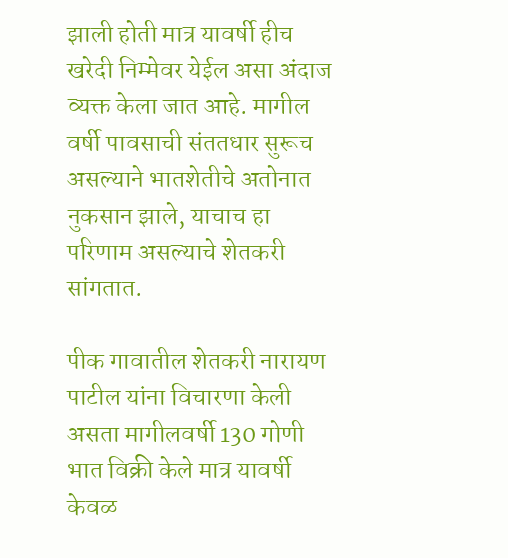झाली होती मात्र यावर्षी हीच खरेदी निम्मेवर येईल असा अंदाज व्यक्त केला जात आहे. मागील वर्षी पावसाची संततधार सुरूच असल्याने भातशेतीचे अतोनात नुकसान झाले, याचाच हा परिणाम असल्याचे शेतकरी सांगतात.

पीक गावातील शेतकरी नारायण पाटील यांना विचारणा केली असता मागीलवर्षी 130 गोणी भात विक्री केले मात्र यावर्षी केवळ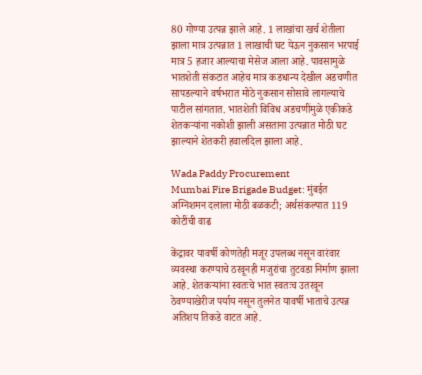80 गोण्या उत्पन्न झाले आहे. 1 लाखांचा खर्च शेतीला झाला मात्र उत्पन्नात 1 लाखाची घट येऊन नुकसान भरपाई मात्र 5 हजार आल्याचा मेसेज आला आहे. पावसामुळे भातशेती संकटात आहेच मात्र कडधान्य देखील अडचणीत सापडल्याने वर्षभरात मोठे नुकसान सोसावे लागल्याचे पाटील सांगतात. भातशेती विविध अडचणींमुळे एकीकडे शेतकऱ्यांना नकोशी झाली असताना उत्पन्नात मोठी घट झाल्याने शेतकरी हवालदिल झाला आहे.

Wada Paddy Procurement
Mumbai Fire Brigade Budget: मुंबईत अग्निशमन दलाला मोठी बळकटी; अर्थसंकल्पात 119 कोटींची वाढ

केंद्रावर यावर्षी कोणतेही मजूर उपलब्ध नसून वारंवार व्यवस्था करण्याचे ठरवूनही मजुरांचा तुटवडा निर्माण झाला आहे. शेतकऱ्यांना स्वतःचे भात स्वतःच उतरवून ठेवण्याखेरीज पर्याय नसून तुलनेत यावर्षी भाताचे उत्पन्न अतिशय तिकडे वाटत आहे.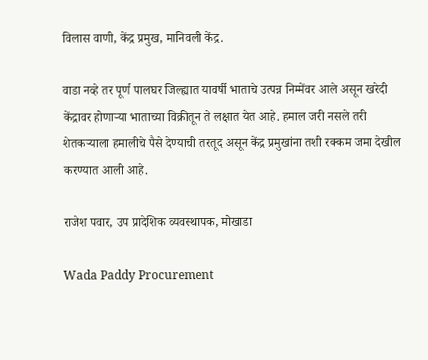विलास वाणी, केंद्र प्रमुख, मानिवली केंद्र.

वाडा नव्हे तर पूर्ण पालघर जिल्ह्यात यावर्षी भाताचे उत्पन्न निम्मेंवर आले असून खरेदी केंद्रावर होणाऱ्या भाताच्या विक्रीतून ते लक्षात येत आहे. हमाल जरी नसले तरी शेतकऱ्याला हमालीचे पैसे देण्याची तरतूद असून केंद्र प्रमुखांना तशी रक्कम जमा देखील करण्यात आली आहे.

राजेश पवार, उप प्रादेशिक व्यवस्थापक, मोखाडा

Wada Paddy Procurement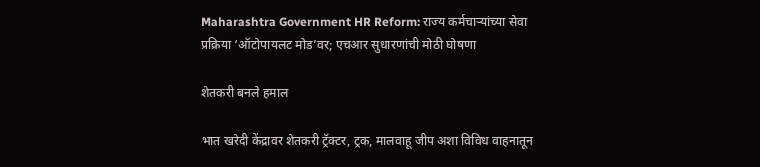Maharashtra Government HR Reform: राज्य कर्मचाऱ्यांच्या सेवा प्रक्रिया ‘ऑटोपायलट मोड’वर; एचआर सुधारणांची मोठी घोषणा

शेतकरी बनले हमाल

भात खरेदी केंद्रावर शेतकरी ट्रॅक्टर, ट्रक, मालवाहू जीप अशा विविध वाहनातून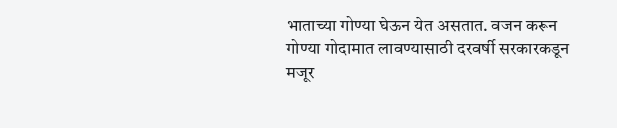भाताच्या गोण्या घेऊन येत असतात. वजन करून गोण्या गोदामात लावण्यासाठी दरवर्षी सरकारकडून मजूर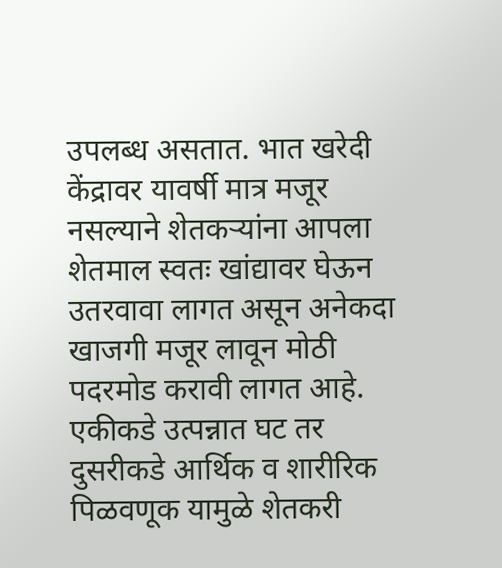उपलब्ध असतात. भात खरेदी केंद्रावर यावर्षी मात्र मजूर नसल्याने शेतकऱ्यांना आपला शेतमाल स्वतः खांद्यावर घेऊन उतरवावा लागत असून अनेकदा खाजगी मजूर लावून मोठी पदरमोड करावी लागत आहे. एकीकडे उत्पन्नात घट तर दुसरीकडे आर्थिक व शारीरिक पिळवणूक यामुळे शेतकरी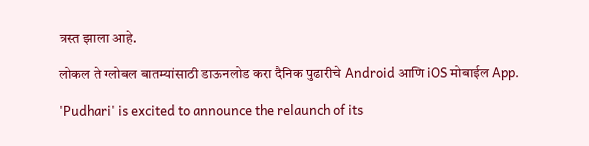त्रस्त झाला आहे.

लोकल ते ग्लोबल बातम्यांसाठी डाऊनलोड करा दैनिक पुढारीचे Android आणि iOS मोबाईल App.

'Pudhari' is excited to announce the relaunch of its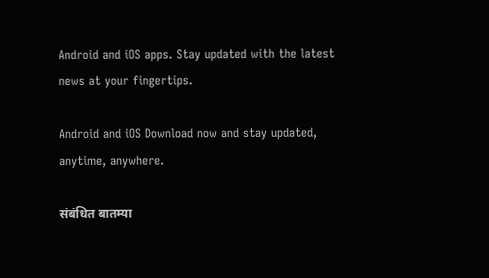Android and iOS apps. Stay updated with the latest news at your fingertips.

Android and iOS Download now and stay updated, anytime, anywhere.

संबंधित बातम्या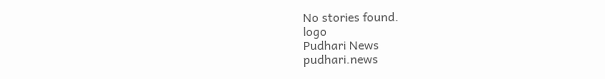No stories found.
logo
Pudhari News
pudhari.news